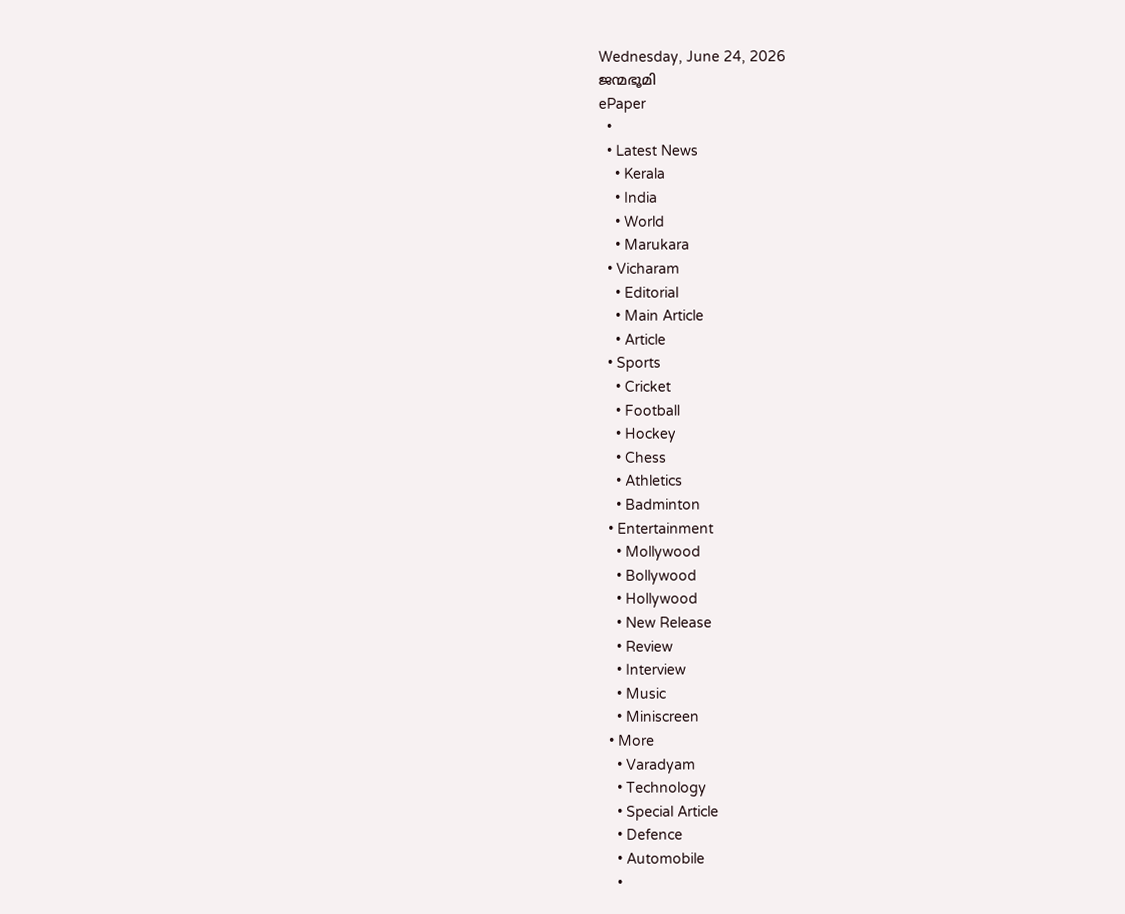Wednesday, June 24, 2026
ജന്മഭൂമി
ePaper
  •
  • Latest News
    • Kerala
    • India
    • World
    • Marukara
  • Vicharam
    • Editorial
    • Main Article
    • Article
  • Sports
    • Cricket
    • Football
    • Hockey
    • Chess
    • Athletics
    • Badminton
  • Entertainment
    • Mollywood
    • Bollywood
    • Hollywood
    • New Release
    • Review
    • Interview
    • Music
    • Miniscreen
  • More
    • Varadyam
    • Technology
    • Special Article
    • Defence
    • Automobile
    •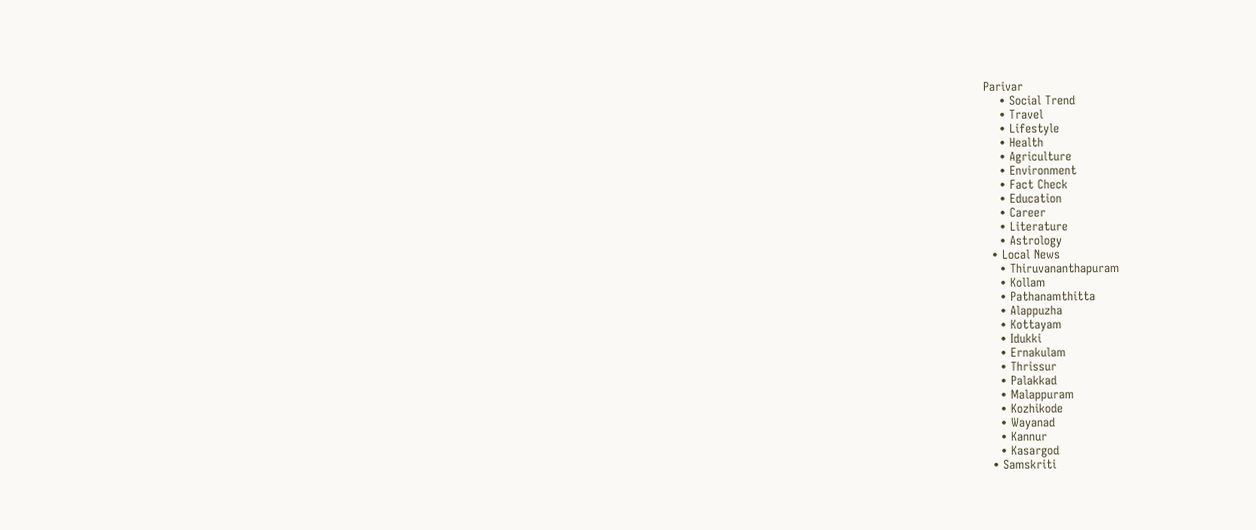Parivar
    • Social Trend
    • Travel
    • Lifestyle
    • Health
    • Agriculture
    • Environment
    • Fact Check
    • Education
    • Career
    • Literature
    • Astrology
  • Local News
    • Thiruvananthapuram
    • Kollam
    • Pathanamthitta
    • Alappuzha
    • Kottayam
    • Idukki
    • Ernakulam
    • Thrissur
    • Palakkad
    • Malappuram
    • Kozhikode
    • Wayanad
    • Kannur
    • Kasargod
  • Samskriti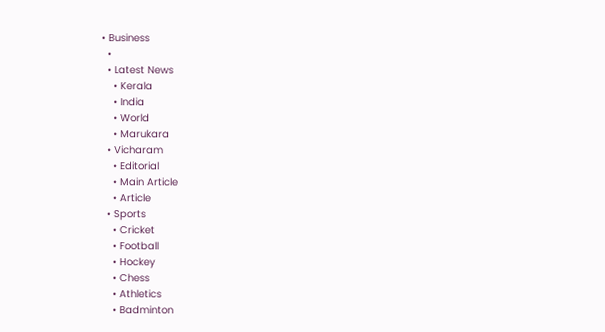• Business
  •
  • Latest News
    • Kerala
    • India
    • World
    • Marukara
  • Vicharam
    • Editorial
    • Main Article
    • Article
  • Sports
    • Cricket
    • Football
    • Hockey
    • Chess
    • Athletics
    • Badminton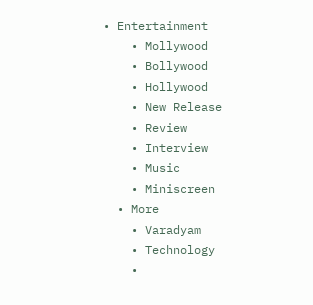• Entertainment
    • Mollywood
    • Bollywood
    • Hollywood
    • New Release
    • Review
    • Interview
    • Music
    • Miniscreen
  • More
    • Varadyam
    • Technology
    •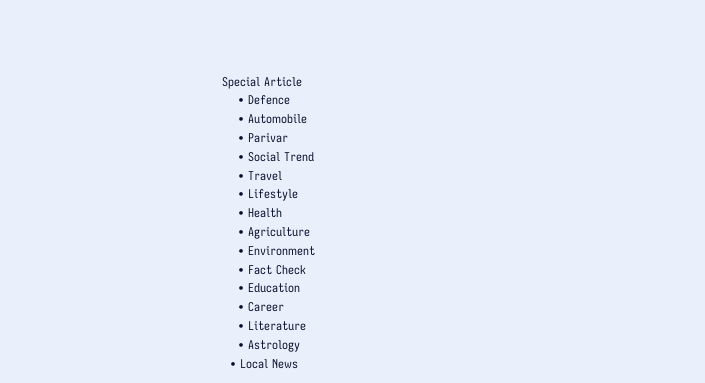Special Article
    • Defence
    • Automobile
    • Parivar
    • Social Trend
    • Travel
    • Lifestyle
    • Health
    • Agriculture
    • Environment
    • Fact Check
    • Education
    • Career
    • Literature
    • Astrology
  • Local News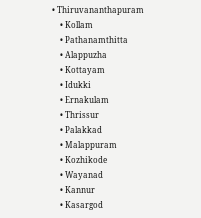• Thiruvananthapuram
    • Kollam
    • Pathanamthitta
    • Alappuzha
    • Kottayam
    • Idukki
    • Ernakulam
    • Thrissur
    • Palakkad
    • Malappuram
    • Kozhikode
    • Wayanad
    • Kannur
    • Kasargod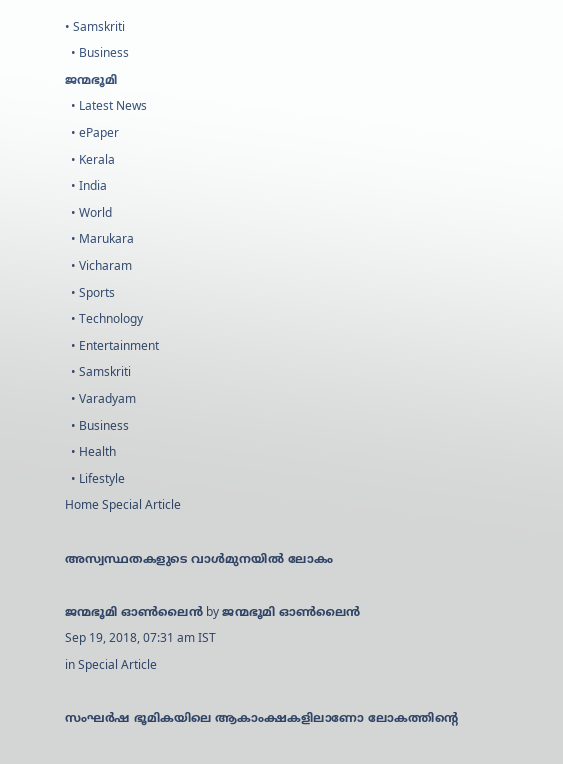• Samskriti
  • Business
ജന്മഭൂമി
  • Latest News
  • ePaper
  • Kerala
  • India
  • World
  • Marukara
  • Vicharam
  • Sports
  • Technology
  • Entertainment
  • Samskriti
  • Varadyam
  • Business
  • Health
  • Lifestyle
Home Special Article

അസ്വസ്ഥതകളുടെ വാള്‍മുനയില്‍ ലോകം

ജന്മഭൂമി ഓണ്‍ലൈന്‍ by ജന്മഭൂമി ഓണ്‍ലൈന്‍
Sep 19, 2018, 07:31 am IST
in Special Article

സംഘര്‍ഷ ഭൂമികയിലെ ആകാംക്ഷകളിലാണോ ലോകത്തിന്റെ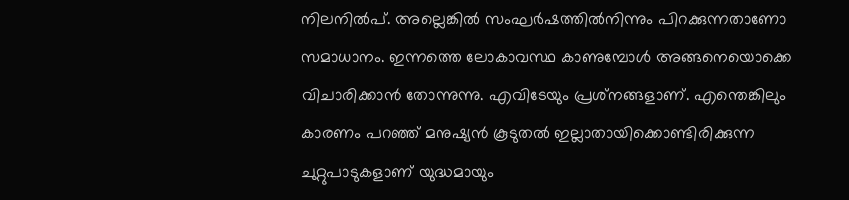നിലനില്‍പ്. അല്ലെങ്കില്‍ സംഘര്‍ഷത്തില്‍നിന്നും പിറക്കുന്നതാണോ സമാധാനം. ഇന്നത്തെ ലോകാവസ്ഥ കാണുമ്പോള്‍ അങ്ങനെയൊക്കെ വിചാരിക്കാന്‍ തോന്നുന്നു. എവിടേയും പ്രശ്‌നങ്ങളാണ്. എന്തെങ്കിലും കാരണം പറഞ്ഞ് മനുഷ്യന്‍ കൂടുതല്‍ ഇല്ലാതായിക്കൊണ്ടിരിക്കുന്ന ചുറ്റുപാടുകളാണ് യുദ്ധമായും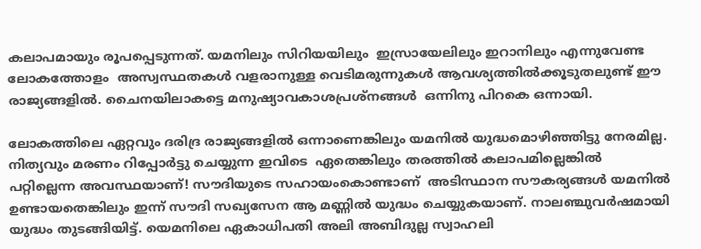കലാപമായും രൂപപ്പെടുന്നത്. യമനിലും സിറിയയിലും  ഇസ്രായേലിലും ഇറാനിലും എന്നുവേണ്ട ലോകത്തോളം  അസ്വസ്ഥതകള്‍ വളരാനുള്ള വെടിമരുന്നുകള്‍ ആവശ്യത്തില്‍ക്കൂടുതലുണ്ട് ഈ രാജ്യങ്ങളില്‍. ചൈനയിലാകട്ടെ മനുഷ്യാവകാശപ്രശ്‌നങ്ങള്‍  ഒന്നിനു പിറകെ ഒന്നായി.

ലോകത്തിലെ ഏറ്റവും ദരിദ്ര രാജ്യങ്ങളില്‍ ഒന്നാണെങ്കിലും യമനില്‍ യുദ്ധമൊഴിഞ്ഞിട്ടു നേരമില്ല. നിത്യവും മരണം റിപ്പോര്‍ട്ടു ചെയ്യുന്ന ഇവിടെ  ഏതെങ്കിലും തരത്തില്‍ കലാപമില്ലെങ്കില്‍ പറ്റില്ലെന്ന അവസ്ഥയാണ്! സൗദിയുടെ സഹായംകൊണ്ടാണ്  അടിസ്ഥാന സൗകര്യങ്ങള്‍ യമനില്‍ ഉണ്ടായതെങ്കിലും ഇന്ന് സൗദി സഖ്യസേന ആ മണ്ണില്‍ യുദ്ധം ചെയ്യുകയാണ്. നാലഞ്ചുവര്‍ഷമായി യുദ്ധം തുടങ്ങിയിട്ട്. യെമനിലെ ഏകാധിപതി അലി അബിദുല്ല സ്വാഹലി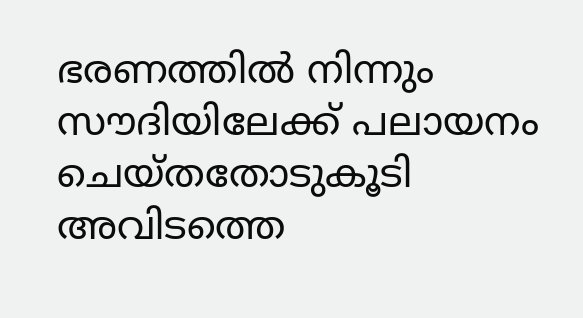ഭരണത്തില്‍ നിന്നും സൗദിയിലേക്ക് പലായനം ചെയ്തതോടുകൂടി അവിടത്തെ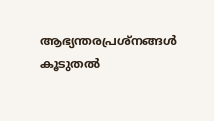ആഭ്യന്തരപ്രശ്‌നങ്ങള്‍ കൂടുതല്‍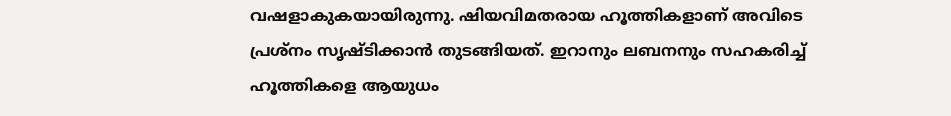വഷളാകുകയായിരുന്നു. ഷിയവിമതരായ ഹൂത്തികളാണ് അവിടെ പ്രശ്‌നം സൃഷ്ടിക്കാന്‍ തുടങ്ങിയത്. ഇറാനും ലബനനും സഹകരിച്ച് ഹൂത്തികളെ ആയുധം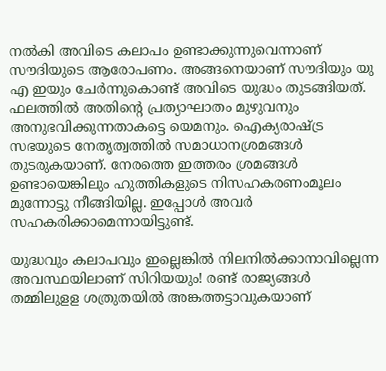നല്‍കി അവിടെ കലാപം ഉണ്ടാക്കുന്നുവെന്നാണ് സൗദിയുടെ ആരോപണം. അങ്ങനെയാണ് സൗദിയും യു എ ഇയും ചേര്‍ന്നുകൊണ്ട് അവിടെ യുദ്ധം തുടങ്ങിയത്. ഫലത്തില്‍ അതിന്റെ പ്രത്യാഘാതം മുഴുവനും അനുഭവിക്കുന്നതാകട്ടെ യെമനും. ഐക്യരാഷ്‌ട്ര സഭയുടെ നേതൃത്വത്തില്‍ സമാധാനശ്രമങ്ങള്‍ തുടരുകയാണ്. നേരത്തെ ഇത്തരം ശ്രമങ്ങള്‍ ഉണ്ടായെങ്കിലും ഹുത്തികളുടെ നിസഹകരണംമൂലം മുന്നോട്ടു നീങ്ങിയില്ല. ഇപ്പോള്‍ അവര്‍ സഹകരിക്കാമെന്നായിട്ടുണ്ട്.

യുദ്ധവും കലാപവും ഇല്ലെങ്കില്‍ നിലനില്‍ക്കാനാവില്ലെന്ന അവസ്ഥയിലാണ് സിറിയയും! രണ്ട് രാജ്യങ്ങള്‍ തമ്മിലുളള ശത്രുതയില്‍ അങ്കത്തട്ടാവുകയാണ്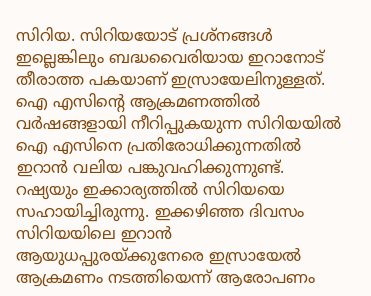സിറിയ. സിറിയയോട് പ്രശ്‌നങ്ങള്‍ ഇല്ലെങ്കിലും ബദ്ധവൈരിയായ ഇറാനോട് തീരാത്ത പകയാണ് ഇസ്രായേലിനുള്ളത്. ഐ എസിന്റെ ആക്രമണത്തില്‍ വര്‍ഷങ്ങളായി നീറിപ്പുകയുന്ന സിറിയയില്‍ ഐ എസിനെ പ്രതിരോധിക്കുന്നതില്‍ ഇറാന്‍ വലിയ പങ്കുവഹിക്കുന്നുണ്ട്. റഷ്യയും ഇക്കാര്യത്തില്‍ സിറിയയെ സഹായിച്ചിരുന്നു. ഇക്കഴിഞ്ഞ ദിവസം സിറിയയിലെ ഇറാന്‍ ആയുധപ്പുരയ്‌ക്കുനേരെ ഇസ്രായേല്‍ ആക്രമണം നടത്തിയെന്ന് ആരോപണം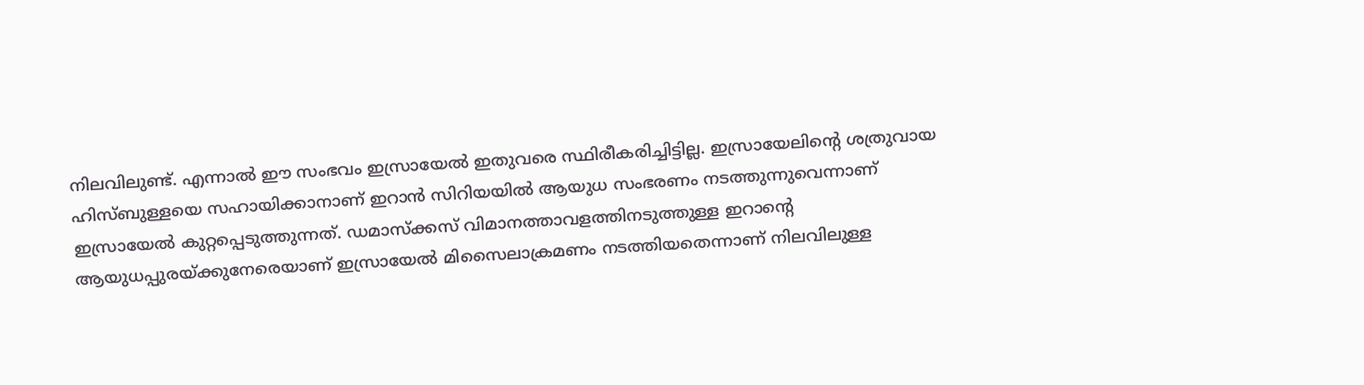നിലവിലുണ്ട്. എന്നാല്‍ ഈ സംഭവം ഇസ്രായേല്‍ ഇതുവരെ സ്ഥിരീകരിച്ചിട്ടില്ല. ഇസ്രായേലിന്റെ ശത്രുവായ ഹിസ്ബുള്ളയെ സഹായിക്കാനാണ് ഇറാന്‍ സിറിയയില്‍ ആയുധ സംഭരണം നടത്തുന്നുവെന്നാണ് ഇസ്രായേല്‍ കുറ്റപ്പെടുത്തുന്നത്. ഡമാസ്‌ക്കസ് വിമാനത്താവളത്തിനടുത്തുള്ള ഇറാന്റെ ആയുധപ്പുരയ്‌ക്കുനേരെയാണ് ഇസ്രായേല്‍ മിസൈലാക്രമണം നടത്തിയതെന്നാണ് നിലവിലുള്ള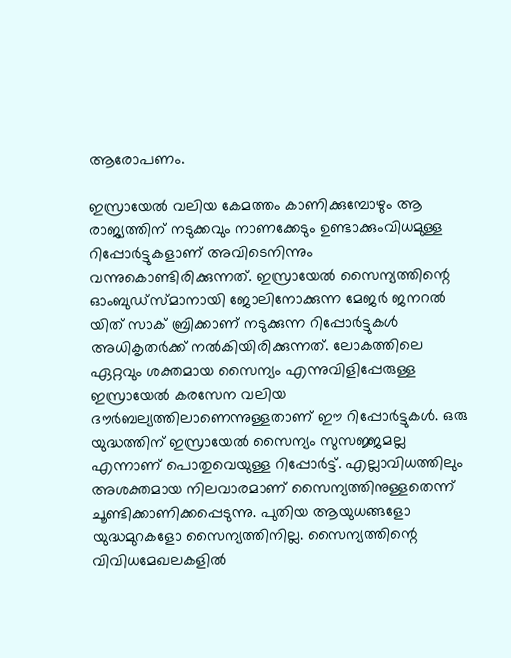ആരോപണം.

ഇസ്രായേല്‍ വലിയ കേമത്തം കാണിക്കുമ്പോഴും ആ രാജ്യത്തിന് നടുക്കവും നാണക്കേടും ഉണ്ടാക്കുംവിധമുള്ള റിപ്പോര്‍ട്ടുകളാണ് അവിടെനിന്നും വന്നുകൊണ്ടിരിക്കുന്നത്. ഇസ്രായേല്‍ സൈന്യത്തിന്റെ ഓംബുഡ്‌സ്മാനായി ജോലിനോക്കുന്ന മേജര്‍ ജനറല്‍ യിത് സാക് ബ്രിക്കാണ് നടുക്കുന്ന റിപ്പോര്‍ട്ടുകള്‍ അധികൃതര്‍ക്ക് നല്‍കിയിരിക്കുന്നത്. ലോകത്തിലെ ഏറ്റവും ശക്തമായ സൈന്യം എന്നുവിളിപ്പേരുള്ള ഇസ്രായേല്‍ കരസേന വലിയ ദൗര്‍ബല്യത്തിലാണെന്നുള്ളതാണ് ഈ റിപ്പോര്‍ട്ടുകള്‍. ഒരു യുദ്ധത്തിന് ഇസ്രായേല്‍ സൈന്യം സുസജ്ജമല്ല എന്നാണ് പൊതുവെയുള്ള റിപ്പോര്‍ട്ട്. എല്ലാവിധത്തിലും അശക്തമായ നിലവാരമാണ് സൈന്യത്തിനുള്ളതെന്ന് ചൂണ്ടിക്കാണിക്കപ്പെടുന്നു. പുതിയ ആയുധങ്ങളോ യുദ്ധമുറകളോ സൈന്യത്തിനില്ല. സൈന്യത്തിന്റെ വിവിധമേഖലകളില്‍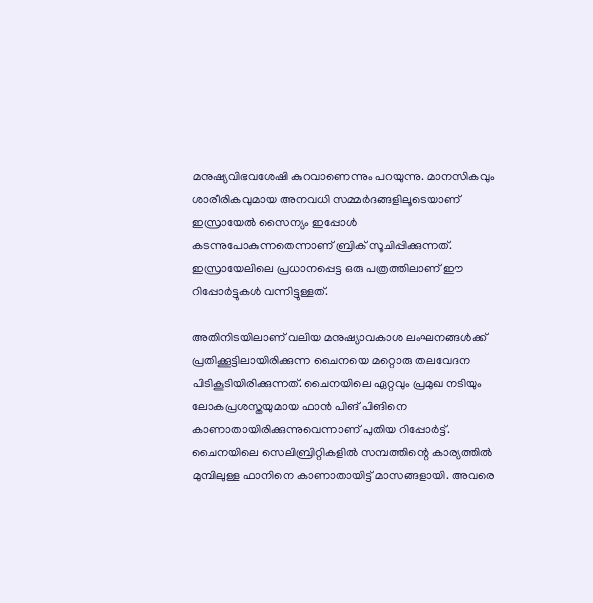മനുഷ്യവിഭവശേഷി കുറവാണെന്നും പറയുന്നു. മാനസികവും ശാരീരികവുമായ അനവധി സമ്മര്‍ദങ്ങളിലൂടെയാണ് ഇസ്രായേല്‍ സൈന്യം ഇപ്പോള്‍ കടന്നുപോകുന്നതെന്നാണ് ബ്രിക് സൂചിപ്പിക്കുന്നത്. ഇസ്രായേലിലെ പ്രധാനപ്പെട്ട ഒരു പത്രത്തിലാണ് ഈ റിപ്പോര്‍ട്ടുകള്‍ വന്നിട്ടുള്ളത്.

അതിനിടയിലാണ് വലിയ മനുഷ്യാവകാശ ലംഘനങ്ങള്‍ക്ക് പ്രതിക്കൂട്ടിലായിരിക്കുന്ന ചൈനയെ മറ്റൊരു തലവേദന പിടികൂടിയിരിക്കുന്നത്. ചൈനയിലെ ഏറ്റവും പ്രമുഖ നടിയും ലോകപ്രശസ്തയുമായ ഫാന്‍ പിങ് പിങിനെ കാണാതായിരിക്കുന്നുവെന്നാണ് പുതിയ റിപ്പോര്‍ട്ട്. ചൈനയിലെ സെലിബ്രിറ്റികളില്‍ സമ്പത്തിന്റെ കാര്യത്തില്‍ മുമ്പിലുള്ള ഫാനിനെ കാണാതായിട്ട് മാസങ്ങളായി. അവരെ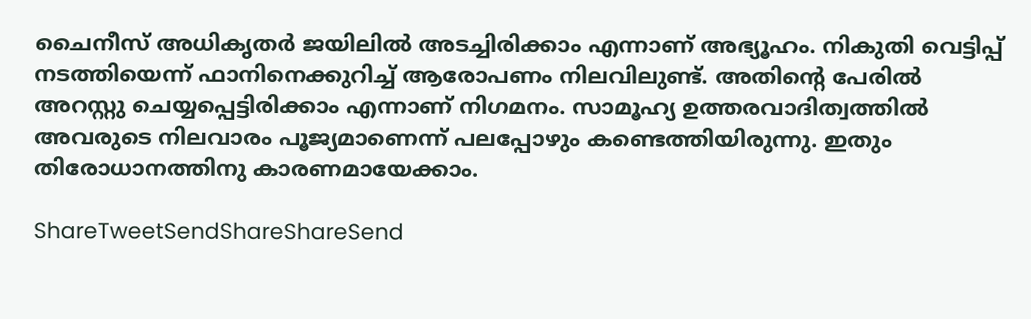ചൈനീസ് അധികൃതര്‍ ജയിലില്‍ അടച്ചിരിക്കാം എന്നാണ് അഭ്യൂഹം. നികുതി വെട്ടിപ്പ് നടത്തിയെന്ന് ഫാനിനെക്കുറിച്ച് ആരോപണം നിലവിലുണ്ട്. അതിന്റെ പേരില്‍ അറസ്റ്റു ചെയ്യപ്പെട്ടിരിക്കാം എന്നാണ് നിഗമനം. സാമൂഹ്യ ഉത്തരവാദിത്വത്തില്‍ അവരുടെ നിലവാരം പൂജ്യമാണെന്ന് പലപ്പോഴും കണ്ടെത്തിയിരുന്നു. ഇതും തിരോധാനത്തിനു കാരണമായേക്കാം.

ShareTweetSendShareShareSend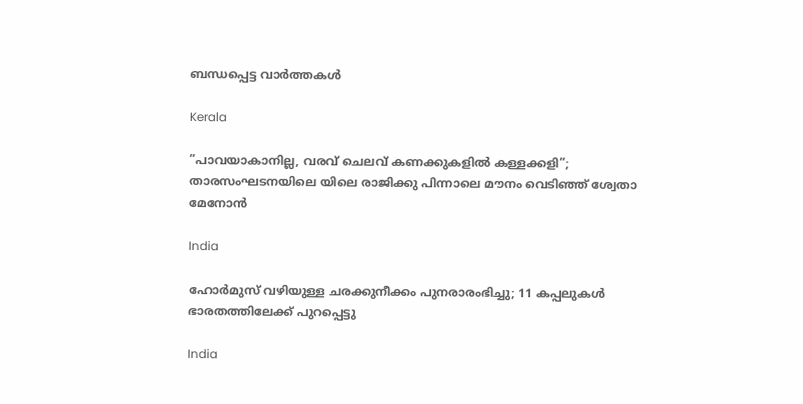ബന്ധപ്പെട്ട വാര്‍ത്തകള്‍

Kerala

”പാവയാകാനില്ല, വരവ് ചെലവ് കണക്കുകളിൽ കള്ളക്കളി”; താരസംഘടനയിലെ യിലെ രാജിക്കു പിന്നാലെ മൗനം വെടിഞ്ഞ് ശ്വേതാ മേനോൻ

India

ഹോർമുസ് വഴിയുള്ള ചരക്കുനീക്കം പുനരാരംഭിച്ചു; 11 കപ്പലുകൾ ഭാരതത്തിലേക്ക്‌ പുറപ്പെട്ടു

India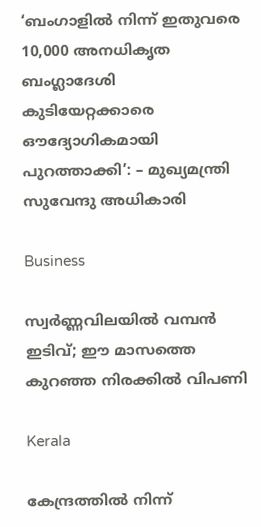‘ബംഗാളിൽ നിന്ന് ഇതുവരെ 10,000 അനധികൃത ബംഗ്ലാദേശി കുടിയേറ്റക്കാരെ ഔദ്യോഗികമായി പുറത്താക്കി’: – മുഖ്യമന്ത്രി സുവേന്ദു അധികാരി

Business

സ്വർണ്ണവിലയിൽ വമ്പൻ ഇടിവ്; ഈ മാസത്തെ കുറഞ്ഞ നിരക്കിൽ വിപണി

Kerala

കേന്ദ്രത്തിൽ നിന്ന്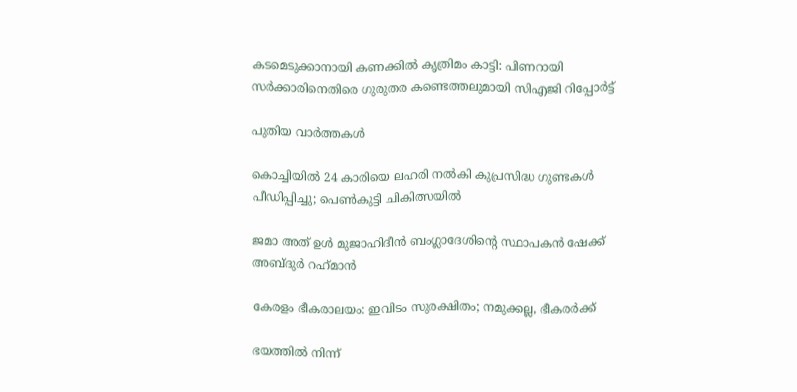കടമെടുക്കാനായി കണക്കിൽ കൃത്രിമം കാട്ടി: പിണറായി സർക്കാരിനെതിരെ ഗുരുതര കണ്ടെത്തലുമായി സിഎജി റിപ്പോർട്ട്

പുതിയ വാര്‍ത്തകള്‍

കൊച്ചിയിൽ 24 കാരിയെ ലഹരി നൽകി കുപ്രസിദ്ധ ഗുണ്ടകൾ പീഡിപ്പിച്ചു; പെൺകുട്ടി ചികിത്സയിൽ

ജമാ അത് ഉള്‍ മുജാഹിദീന്‍ ബംഗ്ലാദേശിന്റെ സ്ഥാപകന്‍ ഷേക്ക് അബ്ദുര്‍ റഹ്‌മാന്‍

കേരളം ഭീകരാലയം: ഇവിടം സുരക്ഷിതം; നമുക്കല്ല, ഭീകരര്‍ക്ക്

ഭയത്തില്‍ നിന്ന്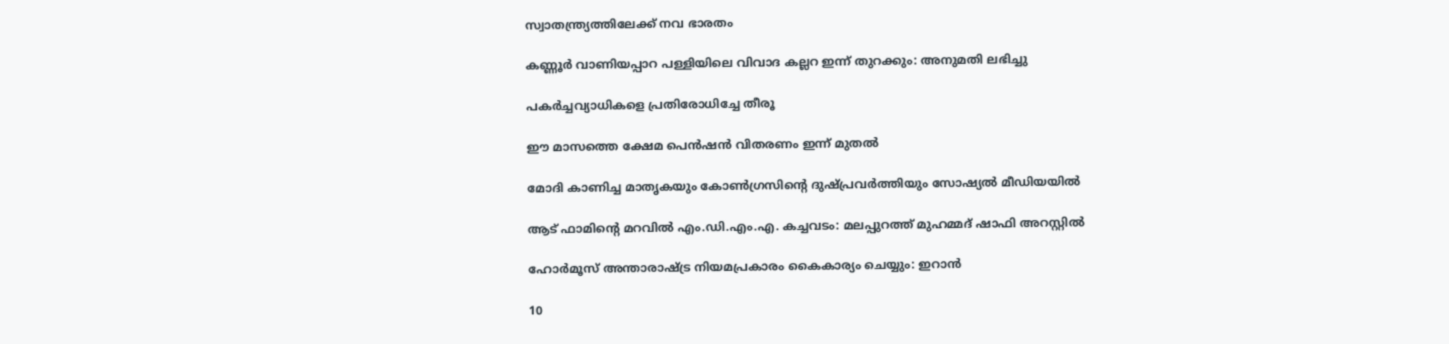സ്വാതന്ത്ര്യത്തിലേക്ക് നവ ഭാരതം

കണ്ണൂർ വാണിയപ്പാറ പള്ളിയിലെ വിവാദ കല്ലറ ഇന്ന് തുറക്കും: അനുമതി ലഭിച്ചു

പകര്‍ച്ചവ്യാധികളെ പ്രതിരോധിച്ചേ തീരൂ

ഈ മാസത്തെ ക്ഷേമ പെന്‍ഷന്‍ വിതരണം ഇന്ന് മുതല്‍

മോദി കാണിച്ച മാതൃകയും കോണ്‍ഗ്രസിന്റെ ദുഷ്പ്രവര്‍ത്തിയും സോഷ്യല്‍ മീഡിയയില്‍

ആട് ഫാമിന്റെ മറവിൽ എം.ഡി.എം.എ. കച്ചവടം: മലപ്പുറത്ത് മുഹമ്മദ് ഷാഫി അറസ്റ്റിൽ

ഹോര്‍മൂസ് അന്താരാഷ്‌ട്ര നിയമപ്രകാരം കൈകാര്യം ചെയ്യും: ഇറാന്‍

10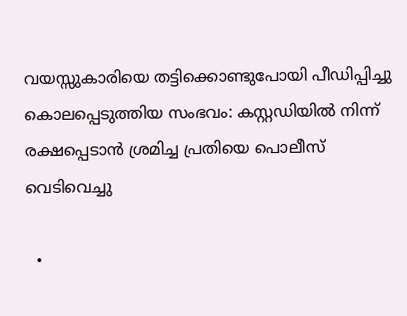വയസ്സുകാരിയെ തട്ടിക്കൊണ്ടുപോയി പീഡിപ്പിച്ചു കൊലപ്പെടുത്തിയ സംഭവം: കസ്റ്റഡിയിൽ നിന്ന് രക്ഷപ്പെടാൻ ശ്രമിച്ച പ്രതിയെ പൊലീസ് വെടിവെച്ചു

  •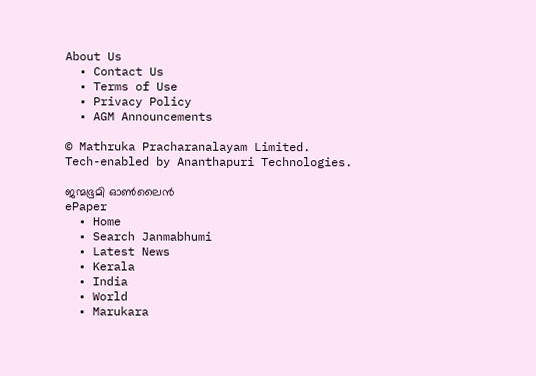About Us
  • Contact Us
  • Terms of Use
  • Privacy Policy
  • AGM Announcements

© Mathruka Pracharanalayam Limited.
Tech-enabled by Ananthapuri Technologies.

ജന്മഭൂമി ഓണ്‍ലൈന്‍
ePaper
  • Home
  • Search Janmabhumi
  • Latest News
  • Kerala
  • India
  • World
  • Marukara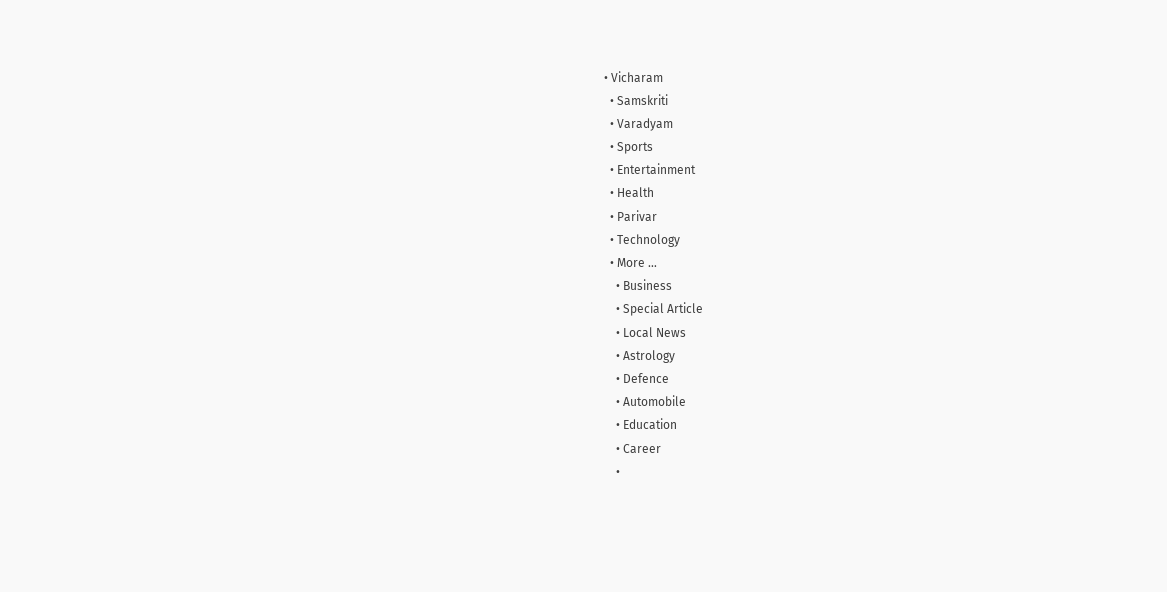• Vicharam
  • Samskriti
  • Varadyam
  • Sports
  • Entertainment
  • Health
  • Parivar
  • Technology
  • More …
    • Business
    • Special Article
    • Local News
    • Astrology
    • Defence
    • Automobile
    • Education
    • Career
    •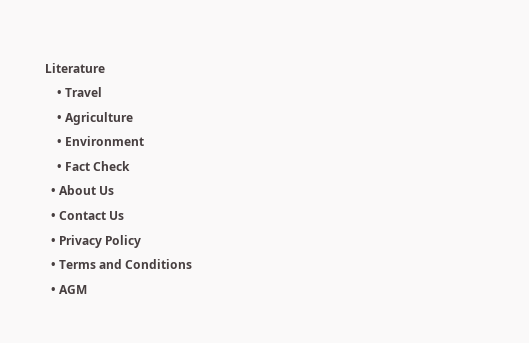Literature
    • Travel
    • Agriculture
    • Environment
    • Fact Check
  • About Us
  • Contact Us
  • Privacy Policy
  • Terms and Conditions
  • AGM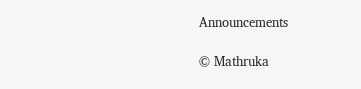Announcements

© Mathruka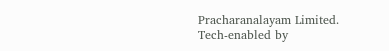Pracharanalayam Limited.
Tech-enabled by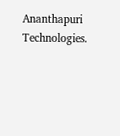Ananthapuri Technologies.